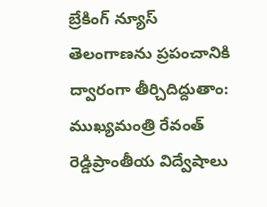బ్రేకింగ్ న్యూస్
తెలంగాణను ప్రపంచానికి ద్వారంగా తీర్చిదిద్దుతాం: ముఖ్యమంత్రి రేవంత్ రెడ్డిప్రాంతీయ విద్వేషాలు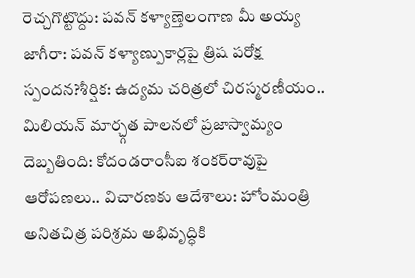రెచ్చగొట్టొద్దు: పవన్ కళ్యాణ్తెలంగాణ మీ అయ్య జాగీరా: పవన్ కళ్యాణ్పుకార్లపై త్రిష పరోక్ష స్పందన?శీర్షిక: ఉద్యమ చరిత్రలో చిరస్మరణీయం.. మిలియన్ మార్చ్గత పాలనలో ప్రజాస్వామ్యం దెబ్బతింది: కోదండరాంసీఐ శంకర్‌రావుపై ఆరోపణలు.. విచారణకు ఆదేశాలు: హోంమంత్రి అనితచిత్ర పరిశ్రమ అభివృద్ధికి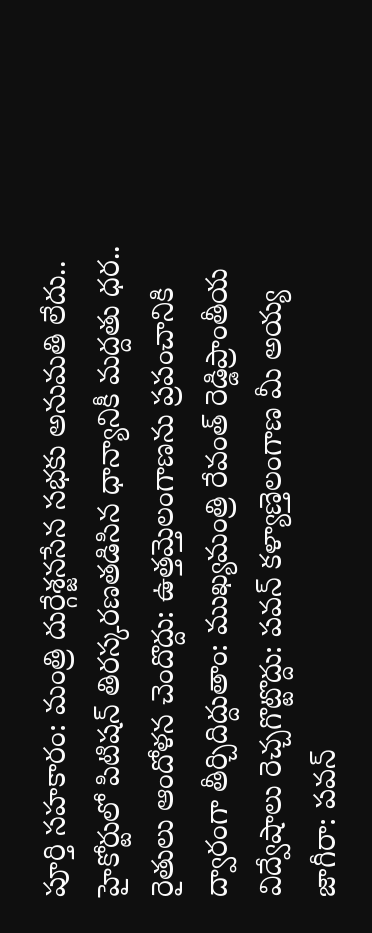పూర్తి సహకారం: మంత్రి దుర్గేశ్జనసేన సభకు అనుమతి లేదు.. హైకోర్టులో పిటిషన్ తిరస్కరణతడిసిన ధాన్యానికీ మద్దతు ధర.. రైతులు ఆందోళన చెందొద్దు: ఉత్తమ్తెలంగాణను ప్రపంచానికి ద్వారంగా తీర్చిదిద్దుతాం: ముఖ్యమంత్రి రేవంత్ రెడ్డిప్రాంతీయ విద్వేషాలు రెచ్చగొట్టొద్దు: పవన్ కళ్యాణ్తెలంగాణ మీ అయ్య జాగీరా: పవన్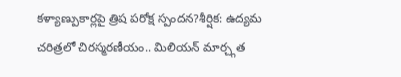కళ్యాణ్పుకార్లపై త్రిష పరోక్ష స్పందన?శీర్షిక: ఉద్యమ చరిత్రలో చిరస్మరణీయం.. మిలియన్ మార్చ్గత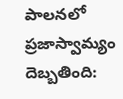పాలనలో ప్రజాస్వామ్యం దెబ్బతింది: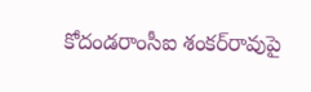కోదండరాంసీఐ శంకర్‌రావుపై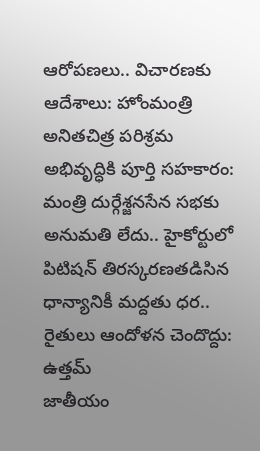ఆరోపణలు.. విచారణకు ఆదేశాలు: హోంమంత్రి అనితచిత్ర పరిశ్రమ అభివృద్ధికి పూర్తి సహకారం: మంత్రి దుర్గేశ్జనసేన సభకు అనుమతి లేదు.. హైకోర్టులో పిటిషన్ తిరస్కరణతడిసిన ధాన్యానికీ మద్దతు ధర.. రైతులు ఆందోళన చెందొద్దు: ఉత్తమ్
జాతీయం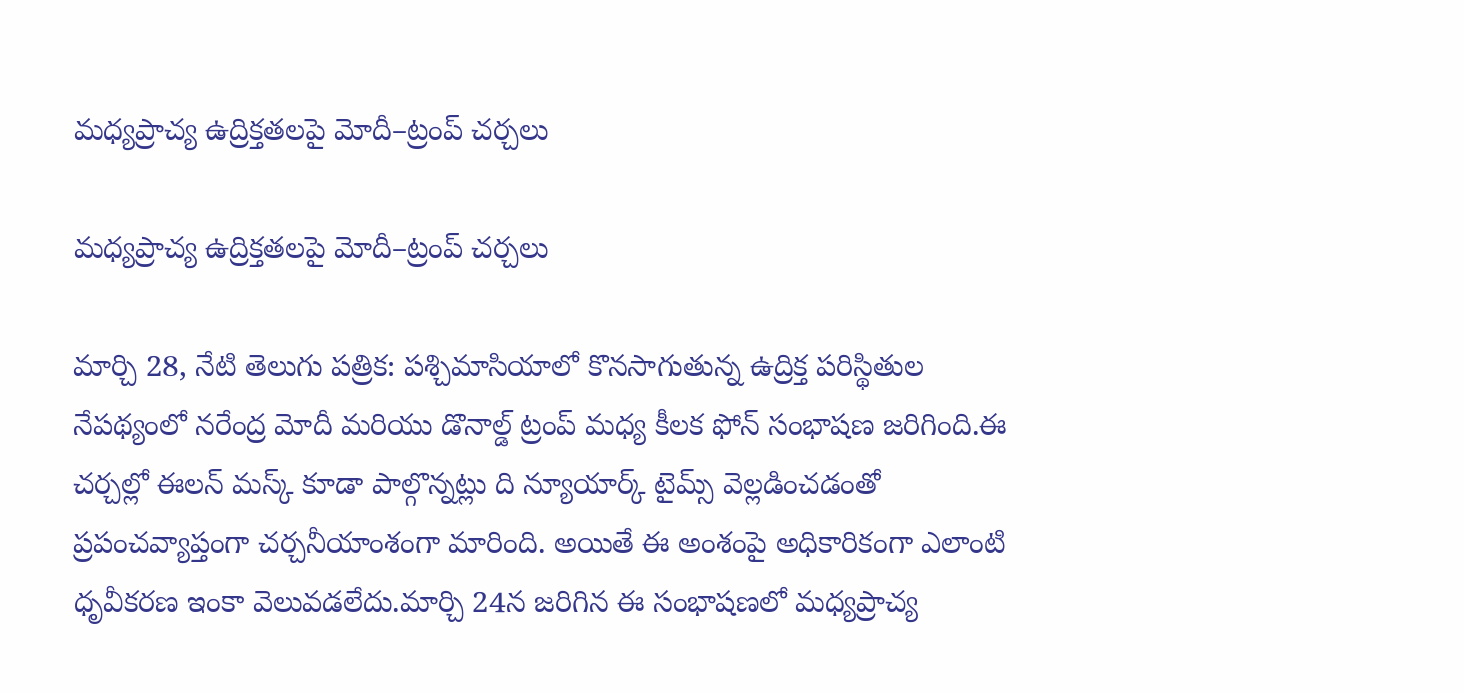మధ్యప్రాచ్య ఉద్రిక్తతలపై మోదీ–ట్రంప్ చర్చలు

మధ్యప్రాచ్య ఉద్రిక్తతలపై మోదీ–ట్రంప్ చర్చలు

మార్చి 28, నేటి తెలుగు పత్రిక: పశ్చిమాసియాలో కొనసాగుతున్న ఉద్రిక్త పరిస్థితుల నేపథ్యంలో నరేంద్ర మోదీ మరియు డొనాల్డ్ ట్రంప్ మధ్య కీలక ఫోన్ సంభాషణ జరిగింది.ఈ చర్చల్లో ఈలన్ మస్క్ కూడా పాల్గొన్నట్లు ది న్యూయార్క్ టైమ్స్ వెల్లడించడంతో ప్రపంచవ్యాప్తంగా చర్చనీయాంశంగా మారింది. అయితే ఈ అంశంపై అధికారికంగా ఎలాంటి ధృవీకరణ ఇంకా వెలువడలేదు.మార్చి 24న జరిగిన ఈ సంభాషణలో మధ్యప్రాచ్య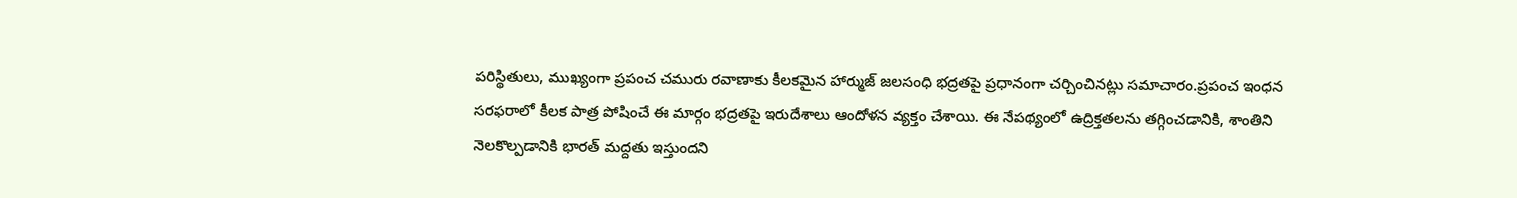పరిస్థితులు, ముఖ్యంగా ప్రపంచ చమురు రవాణాకు కీలకమైన హార్ముజ్ జలసంధి భద్రతపై ప్రధానంగా చర్చించినట్లు సమాచారం.ప్రపంచ ఇంధన సరఫరాలో కీలక పాత్ర పోషించే ఈ మార్గం భద్రతపై ఇరుదేశాలు ఆందోళన వ్యక్తం చేశాయి. ఈ నేపథ్యంలో ఉద్రిక్తతలను తగ్గించడానికి, శాంతిని నెలకొల్పడానికి భారత్ మద్దతు ఇస్తుందని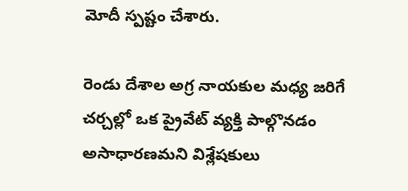మోదీ స్పష్టం చేశారు.

రెండు దేశాల అగ్ర నాయకుల మధ్య జరిగే చర్చల్లో ఒక ప్రైవేట్ వ్యక్తి పాల్గొనడం అసాధారణమని విశ్లేషకులు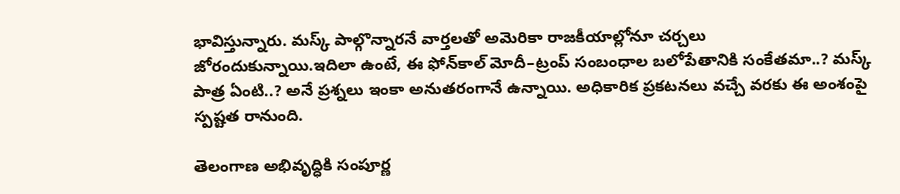భావిస్తున్నారు. మస్క్ పాల్గొన్నారనే వార్తలతో అమెరికా రాజకీయాల్లోనూ చర్చలు జోరందుకున్నాయి.ఇదిలా ఉంటే, ఈ ఫోన్‌కాల్ మోదీ–ట్రంప్ సంబంధాల బలోపేతానికి సంకేతమా..? మస్క్ పాత్ర ఏంటి..? అనే ప్రశ్నలు ఇంకా అనుతరంగానే ఉన్నాయి. అధికారిక ప్రకటనలు వచ్చే వరకు ఈ అంశంపై స్పష్టత రానుంది.

తెలంగాణ అభివృద్ధికి సంపూర్ణ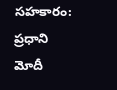సహకారం: ప్రధాని మోదీ